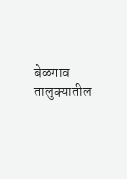बेळगाव तालुक्यातील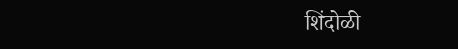शिंदोळी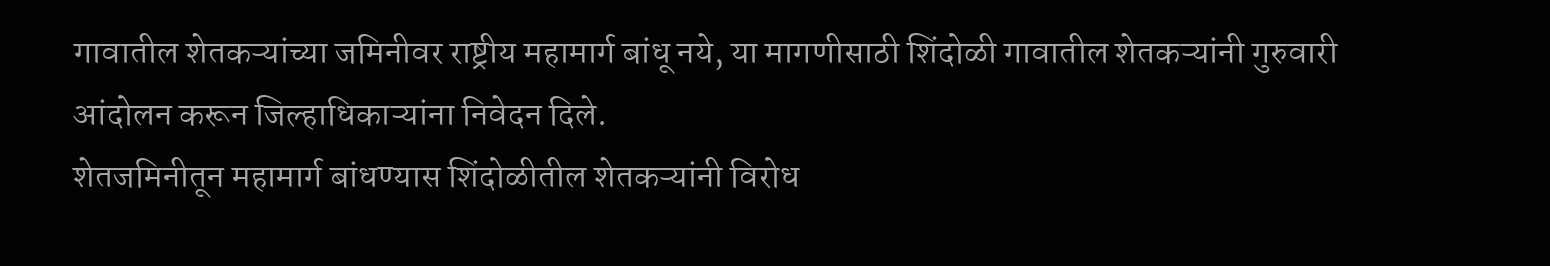गावातील शेतकऱ्यांच्या जमिनीवर राष्ट्रीय महामार्ग बांधू नये, या मागणीसाठी शिंदोळी गावातील शेतकऱ्यांनी गुरुवारी आंदोलन करून जिल्हाधिकाऱ्यांना निवेदन दिले.
शेतजमिनीतून महामार्ग बांधण्यास शिंदोळीतील शेतकऱ्यांनी विरोध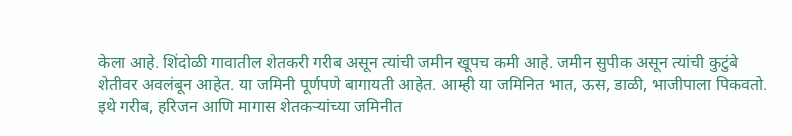केला आहे. शिंदोळी गावातील शेतकरी गरीब असून त्यांची जमीन खूपच कमी आहे. जमीन सुपीक असून त्यांची कुटुंबे शेतीवर अवलंबून आहेत. या जमिनी पूर्णपणे बागायती आहेत. आम्ही या जमिनित भात, ऊस, डाळी, भाजीपाला पिकवतो. इथे गरीब, हरिजन आणि मागास शेतकऱ्यांच्या जमिनीत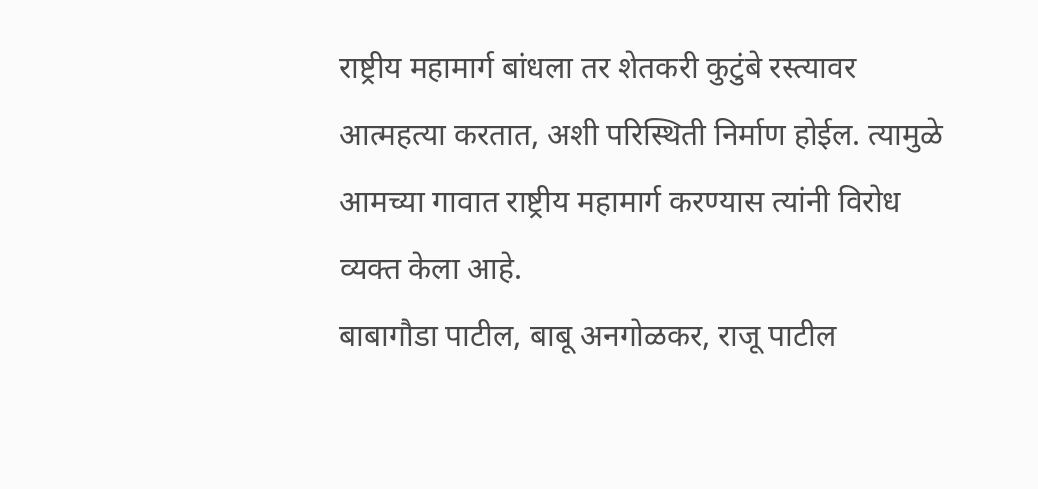राष्ट्रीय महामार्ग बांधला तर शेतकरी कुटुंबे रस्त्यावर आत्महत्या करतात, अशी परिस्थिती निर्माण होईल. त्यामुळे आमच्या गावात राष्ट्रीय महामार्ग करण्यास त्यांनी विरोध व्यक्त केला आहे.
बाबागौडा पाटील, बाबू अनगोळकर, राजू पाटील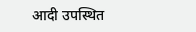आदी उपस्थित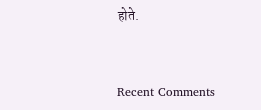होते.


Recent Comments